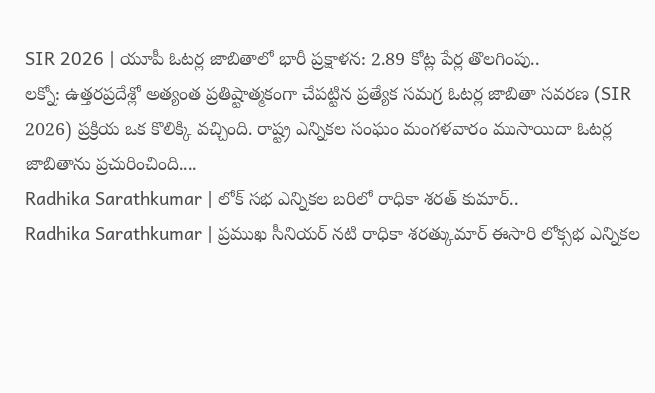SIR 2026 | యూపీ ఓటర్ల జాబితాలో భారీ ప్రక్షాళన: 2.89 కోట్ల పేర్ల తొలగింపు..
లక్నో: ఉత్తరప్రదేశ్లో అత్యంత ప్రతిష్టాత్మకంగా చేపట్టిన ప్రత్యేక సమగ్ర ఓటర్ల జాబితా సవరణ (SIR 2026) ప్రక్రియ ఒక కొలిక్కి వచ్చింది. రాష్ట్ర ఎన్నికల సంఘం మంగళవారం ముసాయిదా ఓటర్ల జాబితాను ప్రచురించింది....
Radhika Sarathkumar | లోక్ సభ ఎన్నికల బరిలో రాధికా శరత్ కుమార్..
Radhika Sarathkumar | ప్రముఖ సీనియర్ నటి రాధికా శరత్కుమార్ ఈసారి లోక్సభ ఎన్నికల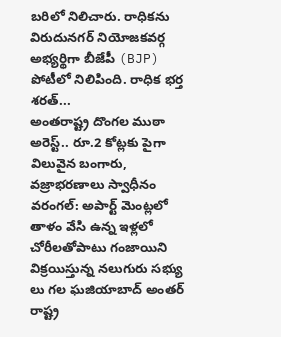బరిలో నిలిచారు. రాధికను విరుదునగర్ నియోజకవర్గ అభ్యర్థిగా బీజేపీ (BJP) పోటీలో నిలిపింది. రాధిక భర్త శరత్...
అంతరాష్ట్ర దొంగల ముఠా అరెస్ట్.. రూ.2 కోట్లకు పైగా విలువైన బంగారు, వజ్రాభరణాలు స్వాధీనం
వరంగల్: అపార్ట్ మెంట్లలో తాళం వేసి ఉన్న ఇళ్లలో చోరీలతోపాటు గంజాయిని విక్రయిస్తున్న నలుగురు సభ్యు లు గల ఘజియాబాద్ అంతర్ రాష్ట్ర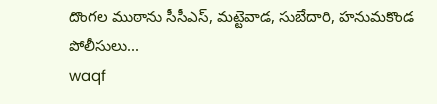దొంగల ముఠాను సీసీఎస్, మట్టెవాడ, సుబేదారి, హనుమకొండ పోలీసులు...
waqf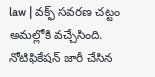law | వక్ఫ్ సవరణ చట్టం అమల్లోకి వచ్చేసింది. నోటిఫికేషన్ జారీ చేసిన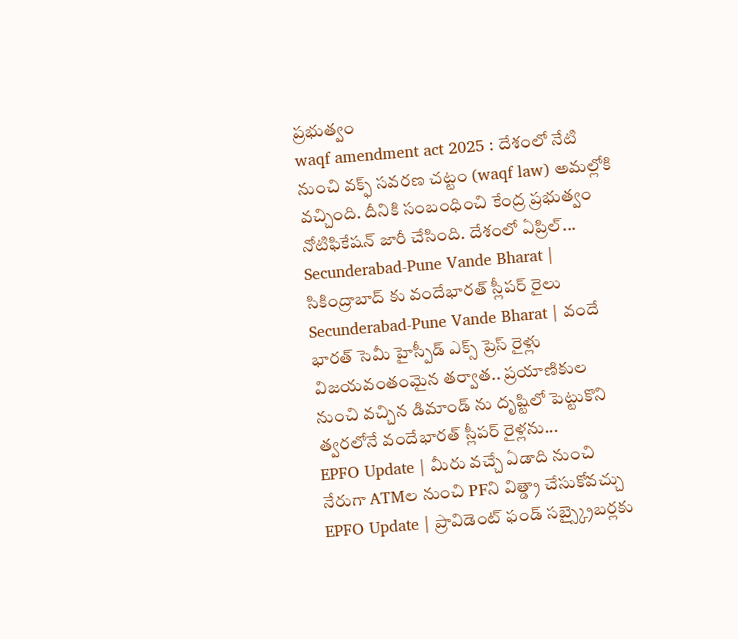ప్రభుత్వం
waqf amendment act 2025 : దేశంలో నేటి నుంచి వక్ఫ్ సవరణ చట్టం (waqf law) అమల్లోకి వచ్చింది. దీనికి సంబంధించి కేంద్ర ప్రభుత్వం నోటిఫికేషన్ జారీ చేసింది. దేశంలో ఏప్రిల్...
Secunderabad-Pune Vande Bharat | సికింద్రాబాద్ కు వందేభారత్ స్లీపర్ రైలు
Secunderabad-Pune Vande Bharat | వందే భారత్ సెమీ హైస్పీడ్ ఎక్స్ ప్రెస్ రైళ్లు విజయవంతంమైన తర్వాత.. ప్రయాణికుల నుంచి వచ్చిన డిమాండ్ ను దృష్టిలో పెట్టుకొని త్వరలోనే వందేభారత్ స్లీపర్ రైళ్లను...
EPFO Update | మీరు వచ్చే ఏడాది నుంచి నేరుగా ATMల నుంచి PFని విత్డ్రా చేసుకోవచ్చు
EPFO Update | ప్రావిడెంట్ ఫండ్ సబ్స్క్రైబర్లకు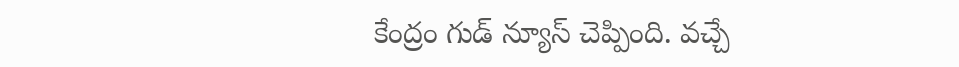కేంద్రం గుడ్ న్యూస్ చెప్పింది. వచ్చే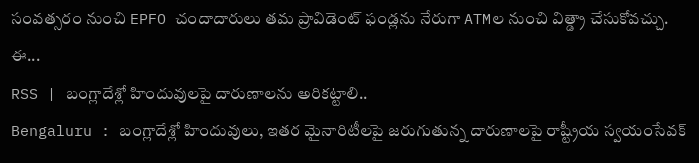సంవత్సరం నుంచి EPFO చందాదారులు తమ ప్రావిడెంట్ ఫండ్లను నేరుగా ATMల నుంచి విత్డ్రా చేసుకోవచ్చు. ఈ...
RSS | బంగ్లాదేశ్లో హిందువులపై దారుణాలను అరికట్టాలి..
Bengaluru : బంగ్లాదేశ్లో హిందువులు, ఇతర మైనారిటీలపై జరుగుతున్న దారుణాలపై రాష్ట్రీయ స్వయంసేవక్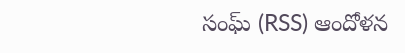సంఘ్ (RSS) ఆందోళన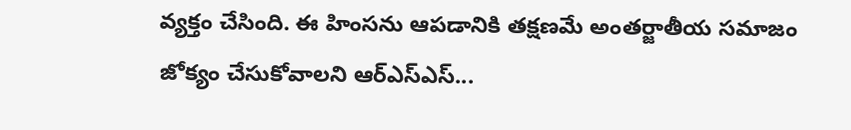వ్యక్తం చేసింది. ఈ హింసను ఆపడానికి తక్షణమే అంతర్జాతీయ సమాజం జోక్యం చేసుకోవాలని ఆర్ఎస్ఎస్...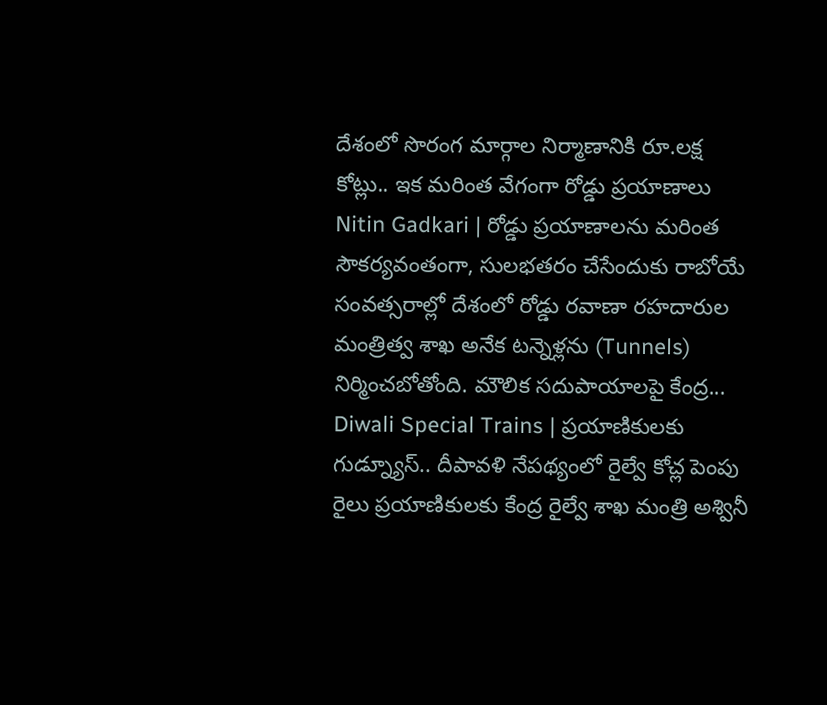దేశంలో సొరంగ మార్గాల నిర్మాణానికి రూ.లక్ష కోట్లు.. ఇక మరింత వేగంగా రోడ్డు ప్రయాణాలు
Nitin Gadkari | రోడ్డు ప్రయాణాలను మరింత సౌకర్యవంతంగా, సులభతరం చేసేందుకు రాబోయే సంవత్సరాల్లో దేశంలో రోడ్డు రవాణా రహదారుల మంత్రిత్వ శాఖ అనేక టన్నెళ్లను (Tunnels) నిర్మించబోతోంది. మౌలిక సదుపాయాలపై కేంద్ర...
Diwali Special Trains | ప్రయాణికులకు గుడ్న్యూస్.. దీపావళి నేపథ్యంలో రైల్వే కోచ్ల పెంపు
రైలు ప్రయాణికులకు కేంద్ర రైల్వే శాఖ మంత్రి అశ్వినీ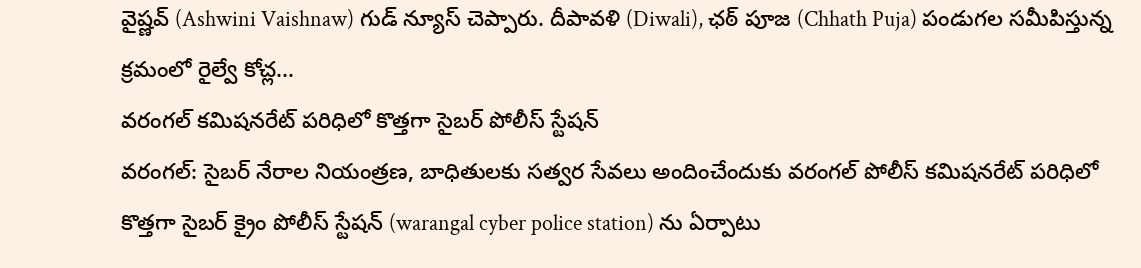వైష్ణవ్ (Ashwini Vaishnaw) గుడ్ న్యూస్ చెప్పారు. దీపావళి (Diwali), ఛఠ్ పూజ (Chhath Puja) పండుగల సమీపిస్తున్న క్రమంలో రైల్వే కోచ్ల...
వరంగల్ కమిషనరేట్ పరిధిలో కొత్తగా సైబర్ పోలీస్ స్టేషన్
వరంగల్: సైబర్ నేరాల నియంత్రణ, బాధితులకు సత్వర సేవలు అందించేందుకు వరంగల్ పోలీస్ కమిషనరేట్ పరిధిలో కొత్తగా సైబర్ క్రైం పోలీస్ స్టేషన్ (warangal cyber police station) ను ఏర్పాటు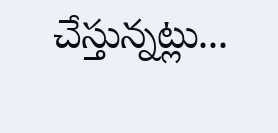చేస్తున్నట్లు...